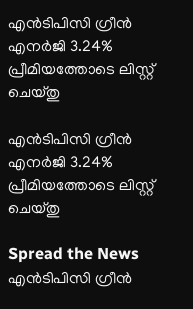എന്‍ടിപിസി ഗ്രീന്‍ എനര്‍ജി 3.24% പ്രീമിയത്തോടെ ലിസ്റ്റ്‌ ചെയ്‌തു

എന്‍ടിപിസി ഗ്രീന്‍ എനര്‍ജി 3.24% പ്രീമിയത്തോടെ ലിസ്റ്റ്‌ ചെയ്‌തു

Spread the News
എന്‍ടിപിസി ഗ്രീന്‍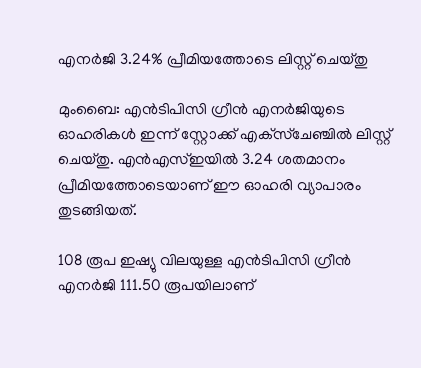എനര്‍ജി 3.24% പ്രീമിയത്തോടെ ലിസ്റ്റ്‌ ചെയ്‌തു

മുംബൈ: എന്‍ടിപിസി ഗ്രീന്‍ എനര്‍ജിയുടെ ഓഹരികള്‍ ഇന്ന്‌ സ്റ്റോക്ക്‌ എക്‌സ്‌ചേഞ്ചില്‍ ലിസ്റ്റ്‌ ചെയ്‌തു. എന്‍എസ്‌ഇയില്‍ 3.24 ശതമാനം പ്രീമിയത്തോടെയാണ്‌ ഈ ഓഹരി വ്യാപാരം തുടങ്ങിയത്‌.

108 രൂപ ഇഷ്യു വിലയുള്ള എന്‍ടിപിസി ഗ്രീന്‍ എനര്‍ജി 111.50 രൂപയിലാണ്‌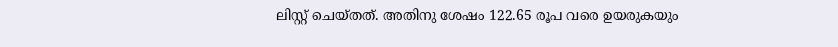ലിസ്റ്റ്‌ ചെയ്‌തത്‌. അതിനു ശേഷം 122.65 രൂപ വരെ ഉയരുകയും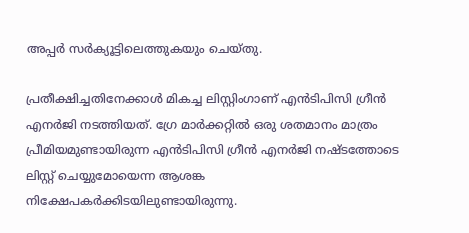അപ്പര്‍ സര്‍ക്യൂട്ടിലെത്തുകയും ചെയ്‌തു.

പ്രതീക്ഷിച്ചതിനേക്കാള്‍ മികച്ച ലിസ്റ്റിംഗാണ്‌ എന്‍ടിപിസി ഗ്രീന്‍ എനര്‍ജി നടത്തിയത്‌. ഗ്രേ മാര്‍ക്കറ്റില്‍ ഒരു ശതമാനം മാത്രം പ്രീമിയമുണ്ടായിരുന്ന എന്‍ടിപിസി ഗ്രീന്‍ എനര്‍ജി നഷ്‌ടത്തോടെ ലിസ്റ്റ്‌ ചെയ്യുമോയെന്ന ആശങ്ക നിക്ഷേപകര്‍ക്കിടയിലുണ്ടായിരുന്നു.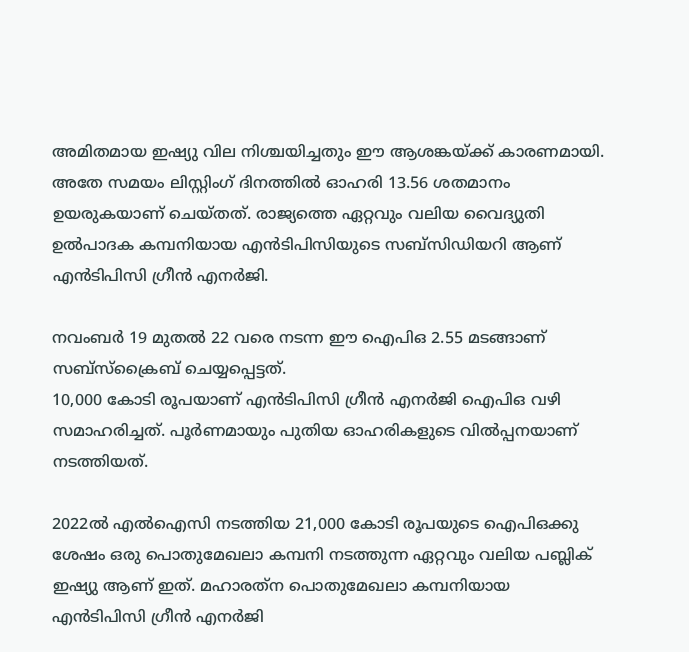അമിതമായ ഇഷ്യു വില നിശ്ചയിച്ചതും ഈ ആശങ്കയ്‌ക്ക്‌ കാരണമായി. അതേ സമയം ലിസ്റ്റിംഗ്‌ ദിനത്തില്‍ ഓഹരി 13.56 ശതമാനം ഉയരുകയാണ്‌ ചെയ്‌തത്‌. രാജ്യത്തെ ഏറ്റവും വലിയ വൈദ്യുതി ഉല്‍പാദക കമ്പനിയായ എന്‍ടിപിസിയുടെ സബ്‌സിഡിയറി ആണ്‌ എന്‍ടിപിസി ഗ്രീന്‍ എനര്‍ജി.

നവംബര്‍ 19 മുതല്‍ 22 വരെ നടന്ന ഈ ഐപിഒ 2.55 മടങ്ങാണ്‌ സബ്‌സ്‌ക്രൈബ്‌ ചെയ്യപ്പെട്ടത്‌.
10,000 കോടി രൂപയാണ്‌ എന്‍ടിപിസി ഗ്രീന്‍ എനര്‍ജി ഐപിഒ വഴി സമാഹരിച്ചത്‌. പൂര്‍ണമായും പുതിയ ഓഹരികളുടെ വില്‍പ്പനയാണ്‌ നടത്തിയത്‌.

2022ല്‍ എല്‍ഐസി നടത്തിയ 21,000 കോടി രൂപയുടെ ഐപിഒക്കു ശേഷം ഒരു പൊതുമേഖലാ കമ്പനി നടത്തുന്ന ഏറ്റവും വലിയ പബ്ലിക്‌ ഇഷ്യു ആണ്‌ ഇത്‌. മഹാരത്‌ന പൊതുമേഖലാ കമ്പനിയായ എന്‍ടിപിസി ഗ്രീന്‍ എനര്‍ജി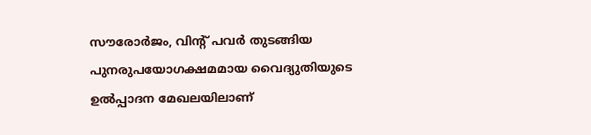സൗരോര്‍ജം, വിന്റ്‌ പവര്‍ തുടങ്ങിയ പുനരുപയോഗക്ഷമമായ വൈദ്യുതിയുടെ ഉല്‍പ്പാദന മേഖലയിലാണ്‌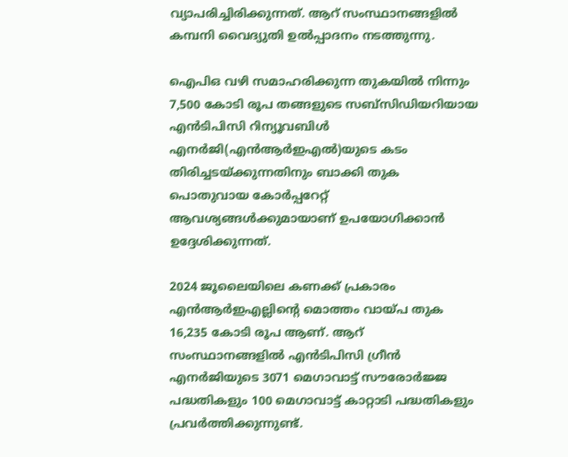വ്യാപരിച്ചിരിക്കുന്നത്‌. ആറ്‌ സംസ്ഥാനങ്ങളില്‍ കമ്പനി വൈദ്യുതി ഉല്‍പ്പാദനം നടത്തുന്നു.

ഐപിഒ വഴി സമാഹരിക്കുന്ന തുകയില്‍ നിന്നും 7,500 കോടി രൂപ തങ്ങളുടെ സബ്‌സിഡിയറിയായ എന്‍ടിപിസി റിന്യൂവബിള്‍ എനര്‍ജി(എന്‍ആര്‍ഇഎല്‍)യുടെ കടം തിരിച്ചടയ്‌ക്കുന്നതിനും ബാക്കി തുക പൊതുവായ കോര്‍പ്പറേറ്റ്‌ ആവശ്യങ്ങള്‍ക്കുമായാണ്‌ ഉപയോഗിക്കാന്‍ ഉദ്ദേശിക്കുന്നത്‌.

2024 ജൂലൈയിലെ കണക്ക്‌ പ്രകാരം എന്‍ആര്‍ഇഎല്ലിന്റെ മൊത്തം വായ്‌പ തുക 16,235 കോടി രൂപ ആണ്‌. ആറ്‌ സംസ്ഥാനങ്ങളില്‍ എന്‍ടിപിസി ഗ്രീന്‍ എനര്‍ജിയുടെ 3071 മെഗാവാട്ട്‌ സൗരോര്‍ജ്ജ പദ്ധതികളും 100 മെഗാവാട്ട്‌ കാറ്റാടി പദ്ധതികളും പ്രവര്‍ത്തിക്കുന്നുണ്ട്‌.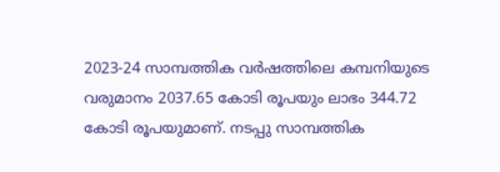2023-24 സാമ്പത്തിക വര്‍ഷത്തിലെ കമ്പനിയുടെ വരുമാനം 2037.65 കോടി രൂപയും ലാഭം 344.72 കോടി രൂപയുമാണ്‌. നടപ്പു സാമ്പത്തിക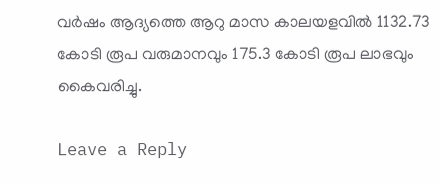വര്‍ഷം ആദ്യത്തെ ആറു മാസ കാലയളവില്‍ 1132.73 കോടി രൂപ വരുമാനവും 175.3 കോടി രൂപ ലാഭവും കൈവരിച്ചു.

Leave a Reply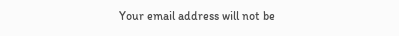Your email address will not be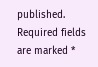published. Required fields are marked *